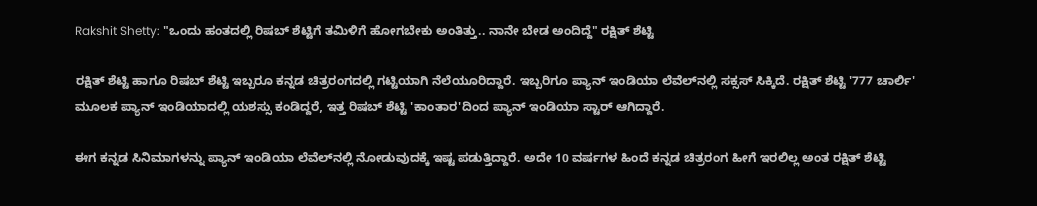Rakshit Shetty: "ಒಂದು ಹಂತದಲ್ಲಿ ರಿಷಬ್ ಶೆಟ್ಟಿಗೆ ತಮಿಳಿಗೆ ಹೋಗಬೇಕು ಅಂತಿತ್ತು.. ನಾನೇ ಬೇಡ ಅಂದಿದ್ದೆ" ರಕ್ಷಿತ್ ಶೆಟ್ಟಿ

ರಕ್ಷಿತ್ ಶೆಟ್ಟಿ ಹಾಗೂ ರಿಷಬ್ ಶೆಟ್ಟಿ ಇಬ್ಬರೂ ಕನ್ನಡ ಚಿತ್ರರಂಗದಲ್ಲಿ ಗಟ್ಟಿಯಾಗಿ ನೆಲೆಯೂರಿದ್ದಾರೆ. ಇಬ್ಬರಿಗೂ ಪ್ಯಾನ್ ಇಂಡಿಯಾ ಲೆವೆಲ್‌ನಲ್ಲಿ ಸಕ್ಸಸ್ ಸಿಕ್ಕಿದೆ. ರಕ್ಷಿತ್ ಶೆಟ್ಟಿ '777 ಚಾರ್ಲಿ' ಮೂಲಕ ಪ್ಯಾನ್ ಇಂಡಿಯಾದಲ್ಲಿ ಯಶಸ್ಸು ಕಂಡಿದ್ದರೆ, ಇತ್ತ ರಿಷಬ್ ಶೆಟ್ಟಿ 'ಕಾಂತಾರ'ದಿಂದ ಪ್ಯಾನ್ ಇಂಡಿಯಾ ಸ್ಟಾರ್ ಆಗಿದ್ದಾರೆ.

ಈಗ ಕನ್ನಡ ಸಿನಿಮಾಗಳನ್ನು ಪ್ಯಾನ್ ಇಂಡಿಯಾ ಲೆವೆಲ್‌ನಲ್ಲಿ ನೋಡುವುದಕ್ಕೆ ಇಷ್ಟ ಪಡುತ್ತಿದ್ದಾರೆ. ಅದೇ 10 ವರ್ಷಗಳ ಹಿಂದೆ ಕನ್ನಡ ಚಿತ್ರರಂಗ ಹೀಗೆ ಇರಲಿಲ್ಲ ಅಂತ ರಕ್ಷಿತ್ ಶೆಟ್ಟಿ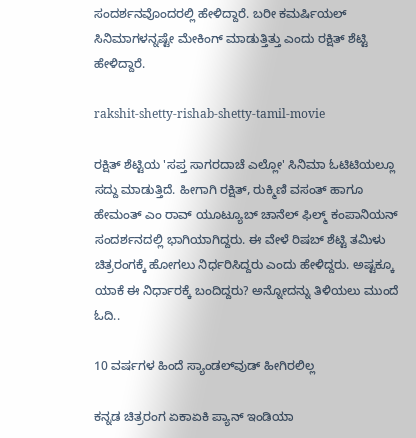ಸಂದರ್ಶನವೊಂದರಲ್ಲಿ ಹೇಳಿದ್ದಾರೆ. ಬರೀ ಕಮರ್ಷಿಯಲ್ ಸಿನಿಮಾಗಳನ್ನಷ್ಟೇ ಮೇಕಿಂಗ್ ಮಾಡುತ್ತಿತ್ತು ಎಂದು ರಕ್ಷಿತ್ ಶೆಟ್ಟಿ ಹೇಳಿದ್ದಾರೆ.

rakshit-shetty-rishab-shetty-tamil-movie

ರಕ್ಷಿತ್ ಶೆಟ್ಟಿಯ 'ಸಪ್ತ ಸಾಗರದಾಚೆ ಎಲ್ಲೋ' ಸಿನಿಮಾ ಓಟಿಟಿಯಲ್ಲೂ ಸದ್ದು ಮಾಡುತ್ತಿದೆ. ಹೀಗಾಗಿ ರಕ್ಷಿತ್, ರುಕ್ಮಿಣಿ ವಸಂತ್ ಹಾಗೂ ಹೇಮಂತ್ ಎಂ ರಾವ್ ಯೂಟ್ಯೂಬ್ ಚಾನೆಲ್ ಫಿಲ್ಮ್ ಕಂಪಾನಿಯನ್‌ ಸಂದರ್ಶನದಲ್ಲಿ ಭಾಗಿಯಾಗಿದ್ದರು. ಈ ವೇಳೆ ರಿಷಬ್ ಶೆಟ್ಟಿ ತಮಿಳು ಚಿತ್ರರಂಗಕ್ಕೆ ಹೋಗಲು ನಿರ್ಧರಿಸಿದ್ದರು ಎಂದು ಹೇಳಿದ್ದರು. ಅಷ್ಟಕ್ಕೂ ಯಾಕೆ ಈ ನಿರ್ಧಾರಕ್ಕೆ ಬಂದಿದ್ದರು? ಅನ್ನೋದನ್ನು ತಿಳಿಯಲು ಮುಂದೆ ಓದಿ..

10 ವರ್ಷಗಳ ಹಿಂದೆ ಸ್ಯಾಂಡಲ್‌ವುಡ್ ಹೀಗಿರಲಿಲ್ಲ

ಕನ್ನಡ ಚಿತ್ರರಂಗ ಏಕಾಏಕಿ ಪ್ಯಾನ್ ಇಂಡಿಯಾ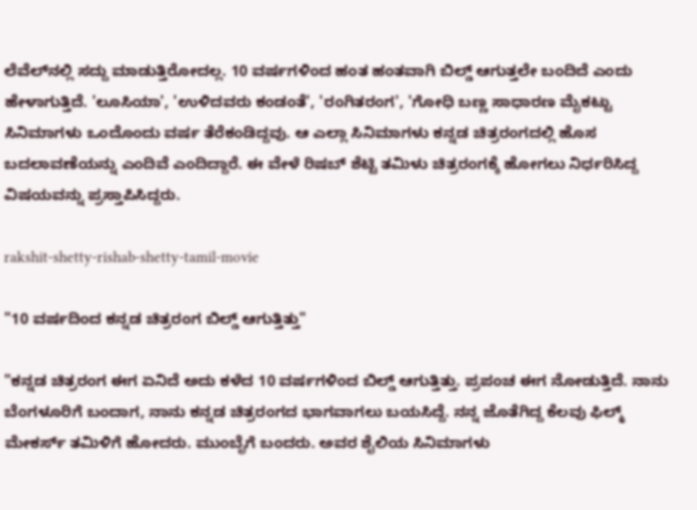ಲೆವೆಲ್‌ನಲ್ಲಿ ಸದ್ದು ಮಾಡುತ್ತಿರೋದಲ್ಲ. 10 ವರ್ಷಗಳಿಂದ ಹಂತ ಹಂತವಾಗಿ ಬಿಲ್ಡ್ ಆಗುತ್ತಲೇ ಬಂದಿದೆ ಎಂದು ಹೇಳಾಗುತ್ತಿದೆ. 'ಲೂಸಿಯಾ', 'ಉಳಿದವರು ಕಂಡಂತೆ', 'ರಂಗಿತರಂಗ', 'ಗೋಧಿ ಬಣ್ಣ ಸಾಧಾರಣ ಮೈಕಟ್ಟು ಸಿನಿಮಾಗಳು ಒಂದೊಂದು ವರ್ಷ ತೆರೆಕಂಡಿದ್ದವು. ಆ ಎಲ್ಲಾ ಸಿನಿಮಾಗಳು ಕನ್ನಡ ಚಿತ್ರರಂಗದಲ್ಲಿ ಹೊಸ ಬದಲಾವಣೆಯನ್ನು ಎಂದಿವೆ ಎಂದಿದ್ದಾರೆ. ಈ ವೇಳೆ ರಿಷಬ್ ಶೆಟ್ಟಿ ತಮಿಳು ಚಿತ್ರರಂಗಕ್ಕೆ ಹೋಗಲು ನಿರ್ಧರಿಸಿದ್ದ ವಿಷಯವನ್ನು ಪ್ರಸ್ತಾಪಿಸಿದ್ದರು.

rakshit-shetty-rishab-shetty-tamil-movie

"10 ವರ್ಷದಿಂದ ಕನ್ನಡ ಚಿತ್ರರಂಗ ಬಿಲ್ಡ್ ಆಗುತ್ತಿತ್ತು"

"ಕನ್ನಡ ಚಿತ್ರರಂಗ ಈಗ ಏನಿದೆ ಅದು ಕಳೆದ 10 ವರ್ಷಗಳಿಂದ ಬಿಲ್ಡ್ ಆಗುತ್ತಿತ್ತು. ಪ್ರಪಂಚ ಈಗ ನೋಡುತ್ತಿದೆ. ನಾನು ಬೆಂಗಳೂರಿಗೆ ಬಂದಾಗ, ನಾನು ಕನ್ನಡ ಚಿತ್ರರಂಗದ ಭಾಗವಾಗಲು ಬಯಸಿದ್ದೆ. ನನ್ನ ಜೊತೆಗಿದ್ದ ಕೆಲವು ಫಿಲ್ಮ್ ಮೇಕರ್ಸ್ ತಮಿಳಿಗೆ ಹೋದರು. ಮುಂಬೈಗೆ ಬಂದರು. ಅವರ ಶೈಲಿಯ ಸಿನಿಮಾಗಳು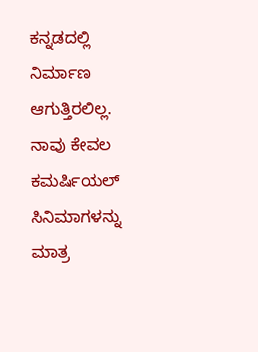ಕನ್ನಡದಲ್ಲಿ ನಿರ್ಮಾಣ ಆಗುತ್ತಿರಲಿಲ್ಲ. ನಾವು ಕೇವಲ ಕಮರ್ಷಿಯಲ್ ಸಿನಿಮಾಗಳನ್ನು ಮಾತ್ರ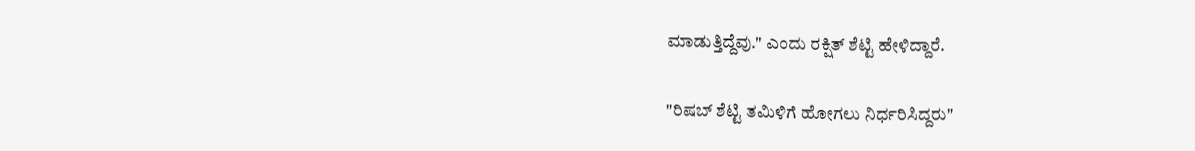ಮಾಡುತ್ತಿದ್ದೆವು." ಎಂದು ರಕ್ಷಿತ್ ಶೆಟ್ಟಿ ಹೇಳಿದ್ದಾರೆ.

"ರಿಷಬ್ ಶೆಟ್ಟಿ ತಮಿಳಿಗೆ ಹೋಗಲು ನಿರ್ಧರಿಸಿದ್ದರು"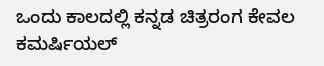ಒಂದು ಕಾಲದಲ್ಲಿ ಕನ್ನಡ ಚಿತ್ರರಂಗ ಕೇವಲ ಕಮರ್ಷಿಯಲ್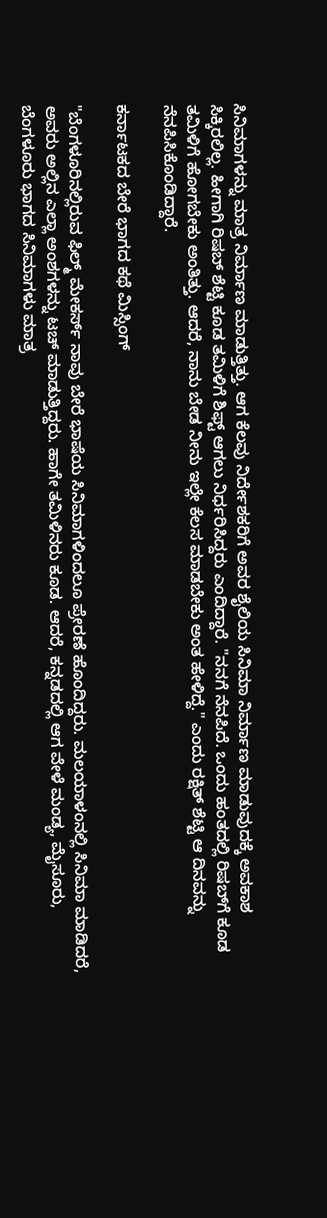ಸಿನಿಮಾಗಳನ್ನು ಮಾತ್ರ ನಿರ್ಮಾಣ ಮಾಡುತ್ತಿತ್ತು. ಆಗ ಕೆಲವು ನಿರ್ದೇಶಕರಿಗೆ ಅವರ ಶೈಲಿಯ ಸಿನಿಮಾ ನಿರ್ಮಾಣ ಮಾಡುವುದಕ್ಕೆ ಅವಕಾಶ ಸಿಕ್ಕಿರಲಿಲ್ಲ. ಹೀಗಾಗಿ ರಿಷಬ್ ಶೆಟ್ಟಿ ಕೂಡ ತಮಿಳಿಗೆ ಶಿಫ್ಟ್ ಆಗಲು ನಿರ್ಧರಿಸಿದ್ದರು ಎಂದಿದ್ದಾರೆ. "ನನಗೆ ನೆನಪಿದೆ. ಒಂದು ಹಂತದಲ್ಲಿ ರಿಷಬ್‌ಗೆ ಕೂಡ ತಮಿಳಿಗೆ ಹೋಗಬೇಕು ಅಂತಿತ್ತು. ಆದರೆ, ನಾನು ಬೇಡ ನೀನು ಇಲ್ಲೇ ಕೆಲಸ ಮಾಡಬೇಕು ಅಂತ ಹೇಳಿದ್ದೆ." ಎಂದು ರಕ್ಷಿತ್ ಶೆಟ್ಟಿ ಆ ದಿನವನ್ನು ನೆನಪಿಸಿಕೊಂಡಿದ್ದಾರೆ.

ಕರ್ನಾಟಕದ ಬೇರೆ ಭಾಗದ ಕಥೆ ಮಿಸ್ಸಿಂಗ್

"ಬೆಂಗಳೂರಿನಲ್ಲಿರುವ ಫಿಲ್ಮ್ ಮೇಕರ್ಸ್ ನಾವು ಬೇರೆ ಭಾಷೆಯ ಸಿನಿಮಾಗಳಿಂದಲೂ ಪ್ರೇರಣೆ ಹೊಂದಿದ್ದರು. ಮಲಯಾಳಂನಲ್ಲಿ ಸಿನಿಮಾ ಮಾಡಿದರೆ, ಅವರು ಅಲ್ಲಿನ ಎಲ್ಲಾ ಅಂಶಗಳನ್ನು ಟಚ್ ಮಾಡುತ್ತಿದ್ದರು. ಹಾಗೇ ತಮಿಳಿನರು ಕೂಡ. ಆದರೆ, ಕನ್ನಡದಲ್ಲಿ ಆಗ ವೇಳೆ ಮಂಡ್ಯ, ಮೈಸೂರು, ಬೆಂಗಳೂರು ಭಾಗದ ಸಿನಿಮಾಗಳು ಮಾತ್ರ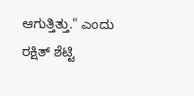ಆಗುತ್ತಿತ್ತು." ಎಂದು ರಕ್ಷಿತ್ ಶೆಟ್ಟಿ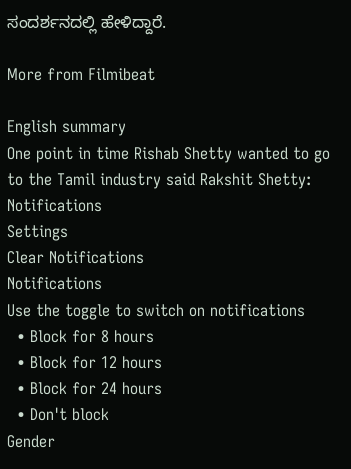ಸಂದರ್ಶನದಲ್ಲಿ ಹೇಳಿದ್ದಾರೆ.

More from Filmibeat

English summary
One point in time Rishab Shetty wanted to go to the Tamil industry said Rakshit Shetty:
Notifications
Settings
Clear Notifications
Notifications
Use the toggle to switch on notifications
  • Block for 8 hours
  • Block for 12 hours
  • Block for 24 hours
  • Don't block
Gender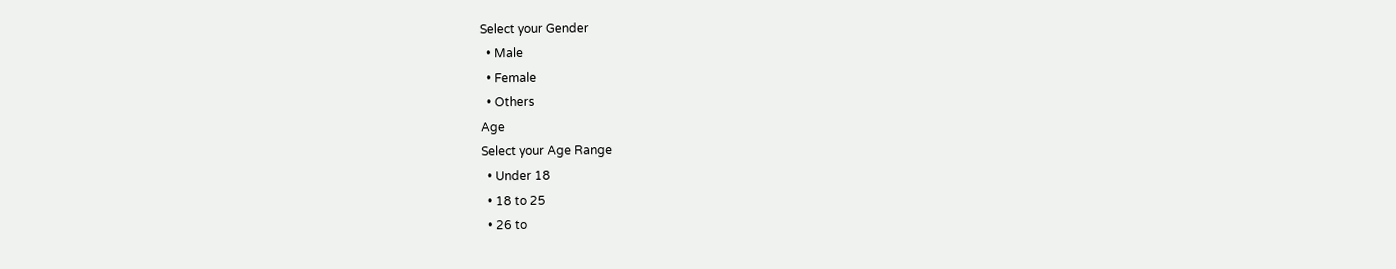Select your Gender
  • Male
  • Female
  • Others
Age
Select your Age Range
  • Under 18
  • 18 to 25
  • 26 to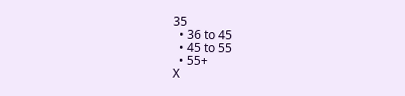35
  • 36 to 45
  • 45 to 55
  • 55+
X